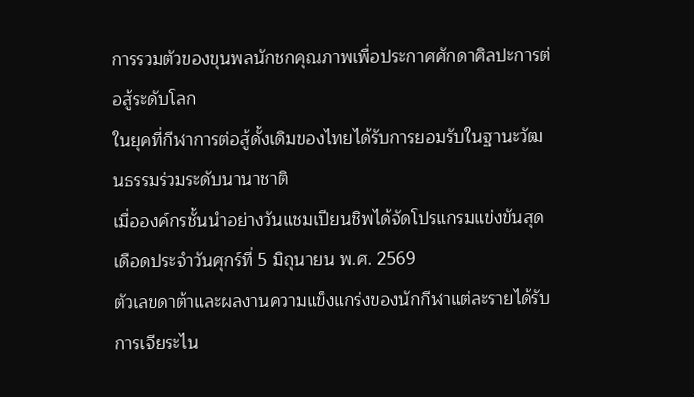การรวมตัวของขุนพลนักชกคุณภาพเพื่อประกาศศักดาศิลปะการต่อสู้ระดับโลก
ในยุคที่กีฬาการต่อสู้ดั้งเดิมของไทยได้รับการยอมรับในฐานะวัฒนธรรมร่วมระดับนานาชาติ
เมื่อองค์กรชั้นนำอย่างวันแชมเปียนชิพได้จัดโปรแกรมแข่งขันสุดเดือดประจำวันศุกร์ที่ 5 มิถุนายน พ.ศ. 2569
ตัวเลขดาต้าและผลงานความแข็งแกร่งของนักกีฬาแต่ละรายได้รับการเจียระไน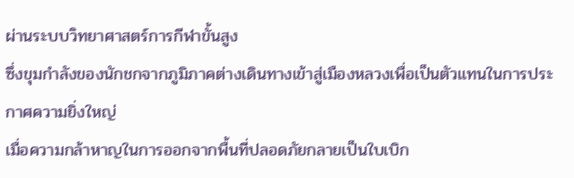ผ่านระบบวิทยาศาสตร์การกีฬาขั้นสูง
ซึ่งขุมกำลังของนักชกจากภูมิภาคต่างเดินทางเข้าสู่เมืองหลวงเพื่อเป็นตัวแทนในการประกาศความยิ่งใหญ่
เมื่อความกล้าหาญในการออกจากพื้นที่ปลอดภัยกลายเป็นใบเบิก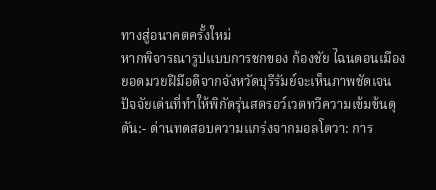ทางสู่อนาคตครั้งใหม่
หากพิจารณารูปแบบการชกของ ก้องชัย ไฉนดอนเมือง ยอดมวยฝีมือดีจากจังหวัดบุรีรัมย์จะเห็นภาพชัดเจน
ปัจจัยเด่นที่ทำให้พิกัดรุ่นสตรอว์เวตทวีความเข้มข้นดุดัน:- ด่านทดสอบความแกร่งจากมอลโดวา: การ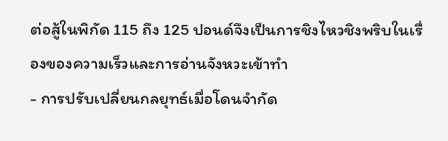ต่อสู้ในพิกัด 115 ถึง 125 ปอนด์จึงเป็นการชิงไหวชิงพริบในเรื่องของความเร็วและการอ่านจังหวะเข้าทำ
- การปรับเปลี่ยนกลยุทธ์เมื่อโดนจำกัด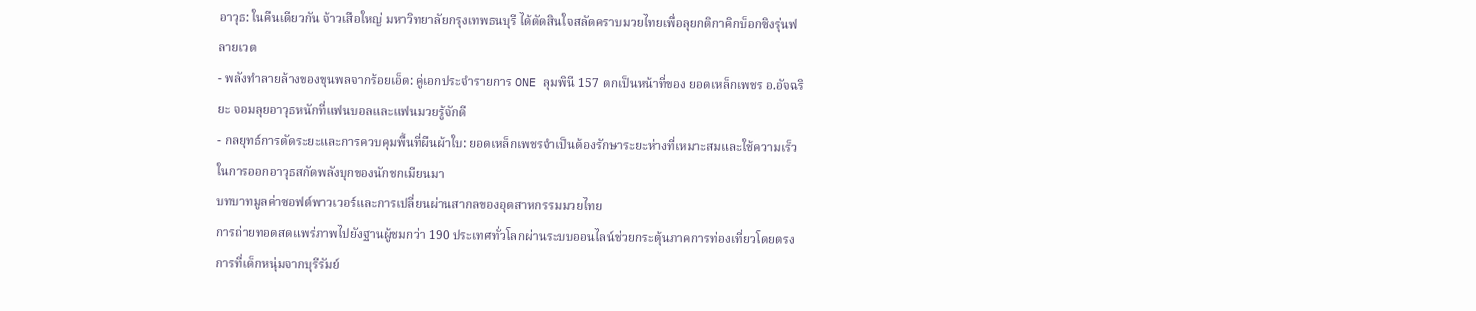อาวุธ: ในคืนเดียวกัน จ้าวเสือใหญ่ มหาวิทยาลัยกรุงเทพธนบุรี ได้ตัดสินใจสลัดคราบมวยไทยเพื่อลุยกติกาคิกบ็อกซิงรุ่นฟลายเวต
- พลังทำลายล้างของขุนพลจากร้อยเอ็ด: คู่เอกประจำรายการ ONE ลุมพินี 157 ตกเป็นหน้าที่ของ ยอดเหล็กเพชร อ.อัจฉริยะ จอมลุยอาวุธหนักที่แฟนบอลและแฟนมวยรู้จักดี
- กลยุทธ์การตัดระยะและการควบคุมพื้นที่ผืนผ้าใบ: ยอดเหล็กเพชรจำเป็นต้องรักษาระยะห่างที่เหมาะสมและใช้ความเร็วในการออกอาวุธสกัดพลังบุกของนักชกเมียนมา
บทบาทมูลค่าซอฟต์พาวเวอร์และการเปลี่ยนผ่านสากลของอุตสาหกรรมมวยไทย
การถ่ายทอดสดแพร่ภาพไปยังฐานผู้ชมกว่า 190 ประเทศทั่วโลกผ่านระบบออนไลน์ช่วยกระตุ้นภาคการท่องเที่ยวโดยตรง
การที่เด็กหนุ่มจากบุรีรัมย์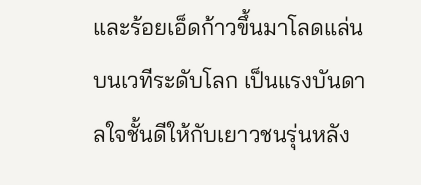และร้อยเอ็ดก้าวขึ้นมาโลดแล่นบนเวทีระดับโลก เป็นแรงบันดาลใจชั้นดีให้กับเยาวชนรุ่นหลัง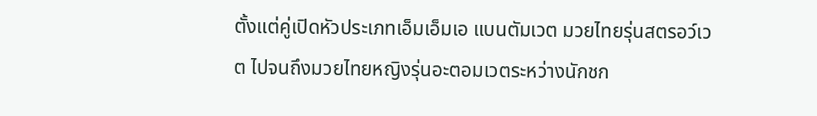ตั้งแต่คู่เปิดหัวประเภทเอ็มเอ็มเอ แบนตัมเวต มวยไทยรุ่นสตรอว์เวต ไปจนถึงมวยไทยหญิงรุ่นอะตอมเวตระหว่างนักชก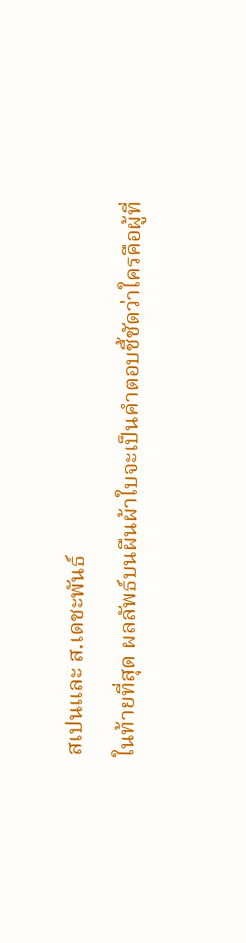สเปนและ ส.เดชะพันธ์
ในท้ายที่สุด ผลลัพธ์บนผืนผ้าใบจะเป็นคำตอบชี้ชัดว่าใครคือผู้ที่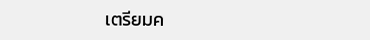เตรียมค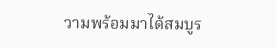วามพร้อมมาได้สมบูร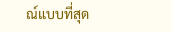ณ์แบบที่สุด